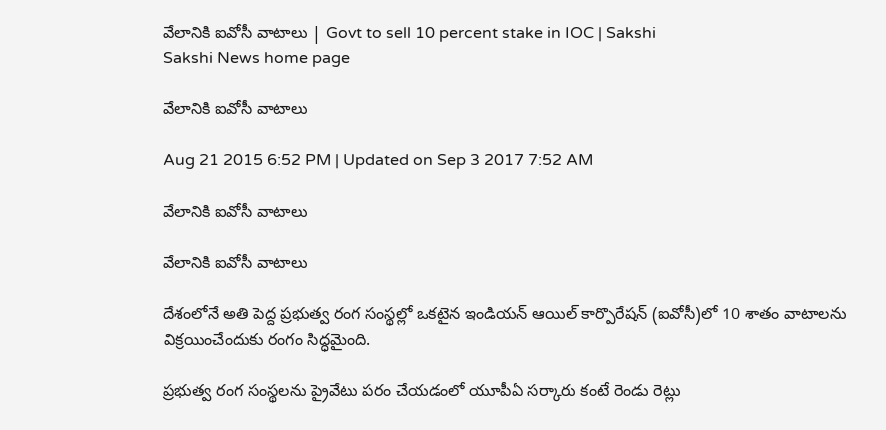వేలానికి ఐవోసీ వాటాలు | Govt to sell 10 percent stake in IOC | Sakshi
Sakshi News home page

వేలానికి ఐవోసీ వాటాలు

Aug 21 2015 6:52 PM | Updated on Sep 3 2017 7:52 AM

వేలానికి ఐవోసీ వాటాలు

వేలానికి ఐవోసీ వాటాలు

దేశంలోనే అతి పెద్ద ప్రభుత్వ రంగ సంస్థల్లో ఒకటైన ఇండియన్ ఆయిల్ కార్పొరేషన్ (ఐవోసీ)లో 10 శాతం వాటాలను విక్రయించేందుకు రంగం సిద్ధమైంది.

ప్రభుత్వ రంగ సంస్థలను ప్రైవేటు పరం చేయడంలో యూపీఏ సర్కారు కంటే రెండు రెట్లు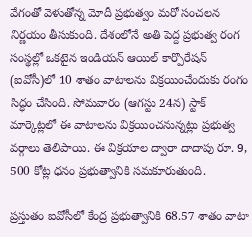వేగంతో వెళుతోన్న మోదీ ప్రభుత్వం మరో సంచలన నిర్ణయం తీసుకుంది. దేశంలోనే అతి పెద్ద ప్రభుత్వ రంగ సంస్థల్లో ఒకటైన ఇండియన్ ఆయిల్ కార్పొరేషన్ (ఐవోసీ)లో 10 శాతం వాటాలను విక్రయించేందుకు రంగం సిద్ధం చేసింది. సోమవారం (ఆగస్టు 24న) స్టాక్ మార్కెట్లలో ఈ వాటాలను విక్రయించనున్నట్లు ప్రభుత్వ వర్గాలు తెలిపాయి. ఈ విక్రయాల ద్వారా దాదాపు రూ. 9, 500 కోట్ల ధనం ప్రభుత్వానికి సమకూరుతుంది.

ప్రస్తుతం ఐవోసీలో కేంద్ర ప్రభుత్వానికి 68.57 శాతం వాటా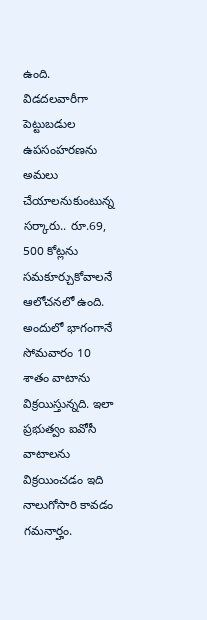ఉంది. విడదలవారీగా పెట్టుబడుల ఉపసంహరణను అమలు చేయాలనుకుంటున్న సర్కారు.. రూ.69, 500 కోట్లను సమకూర్చుకోవాలనే ఆలోచనలో ఉంది. అందులో భాగంగానే సోమవారం 10 శాతం వాటాను విక్రయిస్తున్నది. ఇలా ప్రభుత్వం ఐవోసీ వాటాలను విక్రయించడం ఇది నాలుగోసారి కావడం గమనార్హం.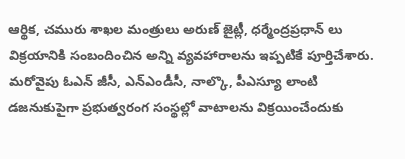ఆర్థిక, చమురు శాఖల మంత్రులు అరుణ్ జైట్లీ, ధర్మేంద్రప్రధాన్ లు విక్రయానికి సంబందించిన అన్ని వ్యవహారాలను ఇప్పటికే పూర్తిచేశారు.  మరోవైపు ఓఎన్ జీసీ, ఎన్ఎండీసీ, నాల్కొ, పీఎస్యూ లాంటి డజనుకుపైగా ప్రభుత్వరంగ సంస్థల్లో వాటాలను విక్రయించేందుకు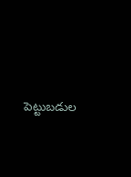పెట్టుబడుల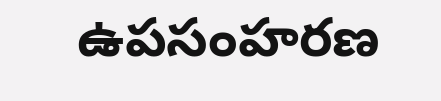ఉపసంహరణ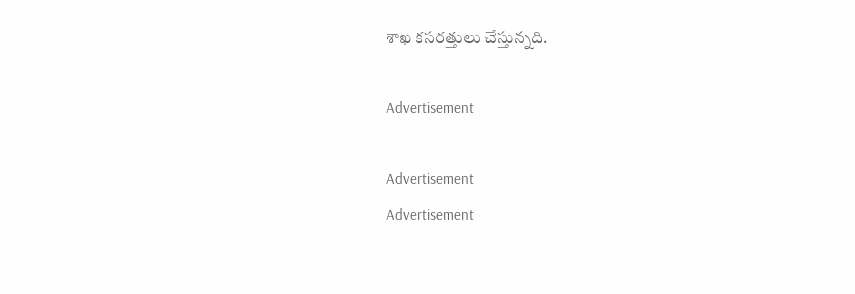శాఖ కసరత్తులు చేస్తున్నది.

Advertisement

Advertisement
Advertisement